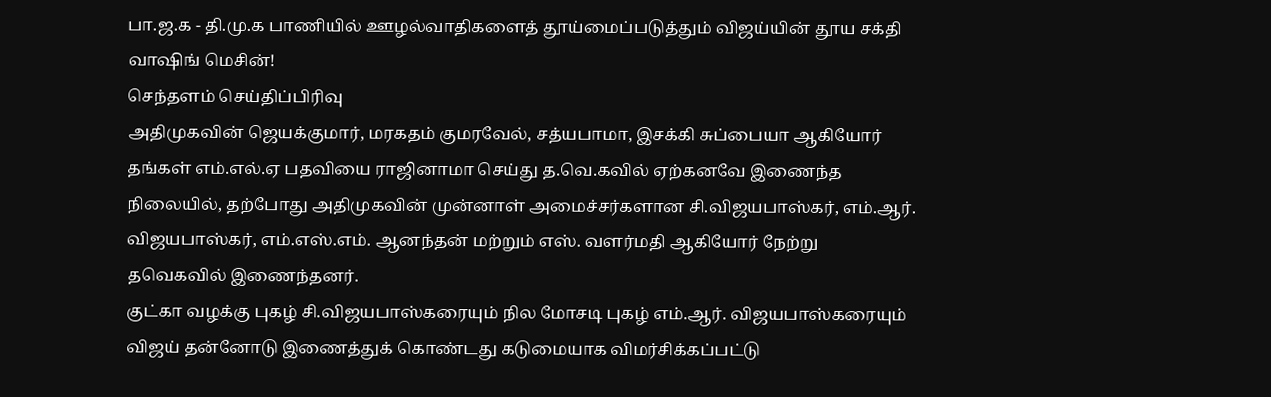பா.ஜ.க - தி.மு.க பாணியில் ஊழல்வாதிகளைத் தூய்மைப்படுத்தும் விஜய்யின் தூய சக்தி வாஷிங் மெசின்!
செந்தளம் செய்திப்பிரிவு
அதிமுகவின் ஜெயக்குமார், மரகதம் குமரவேல், சத்யபாமா, இசக்கி சுப்பையா ஆகியோர் தங்கள் எம்.எல்.ஏ பதவியை ராஜினாமா செய்து த.வெ.கவில் ஏற்கனவே இணைந்த நிலையில், தற்போது அதிமுகவின் முன்னாள் அமைச்சர்களான சி.விஜயபாஸ்கர், எம்.ஆர். விஜயபாஸ்கர், எம்.எஸ்.எம். ஆனந்தன் மற்றும் எஸ். வளர்மதி ஆகியோர் நேற்று தவெகவில் இணைந்தனர்.
குட்கா வழக்கு புகழ் சி.விஜயபாஸ்கரையும் நில மோசடி புகழ் எம்.ஆர். விஜயபாஸ்கரையும் விஜய் தன்னோடு இணைத்துக் கொண்டது கடுமையாக விமர்சிக்கப்பட்டு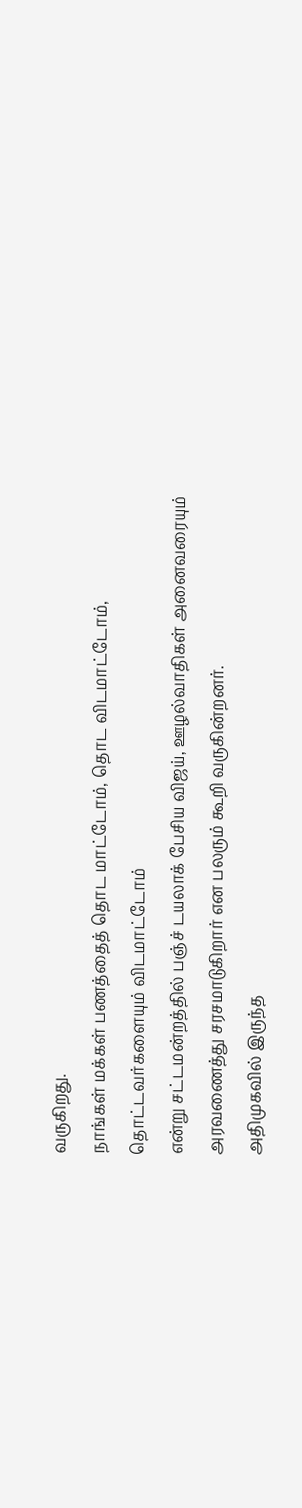வருகிறது.
நாங்கள் மக்கள் பணத்தைத் தொட மாட்டோம், தொட விடமாட்டோம்,
தொட்டவர்களையும் விடமாட்டோம்
என்று சட்டமன்றத்தில் பஞ்ச் டயலாக் பேசிய விஜய், ஊழல்வாதிகள் அனைவரையும் அரவணைத்து சரசமாடுகிறார் என பலரும் கூறி வருகின்றனர்.
அதிமுகவில் இருந்த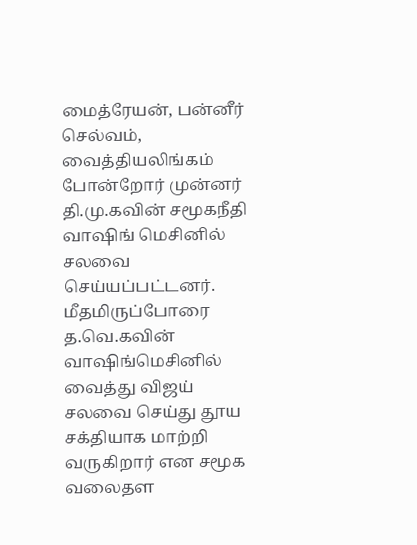மைத்ரேயன், பன்னீர் செல்வம், வைத்தியலிங்கம் போன்றோர் முன்னர் தி.மு.கவின் சமூகநீதி வாஷிங் மெசினில் சலவை செய்யப்பட்டனர். மீதமிருப்போரை த.வெ.கவின் வாஷிங்மெசினில் வைத்து விஜய் சலவை செய்து தூய சக்தியாக மாற்றி வருகிறார் என சமூக வலைதள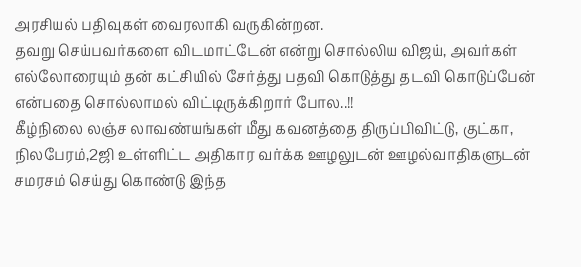அரசியல் பதிவுகள் வைரலாகி வருகின்றன.
தவறு செய்பவர்களை விடமாட்டேன் என்று சொல்லிய விஜய், அவர்கள் எல்லோரையும் தன் கட்சியில் சேர்த்து பதவி கொடுத்து தடவி கொடுப்பேன் என்பதை சொல்லாமல் விட்டிருக்கிறார் போல..!!
கீழ்நிலை லஞ்ச லாவண்யங்கள் மீது கவனத்தை திருப்பிவிட்டு, குட்கா, நிலபேரம்,2ஜி உள்ளிட்ட அதிகார வர்க்க ஊழலுடன் ஊழல்வாதிகளுடன் சமரசம் செய்து கொண்டு இந்த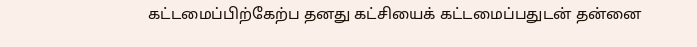கட்டமைப்பிற்கேற்ப தனது கட்சியைக் கட்டமைப்பதுடன் தன்னை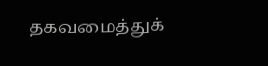தகவமைத்துக்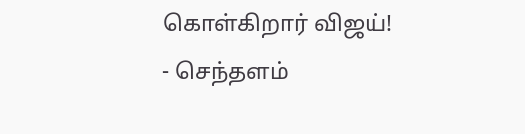கொள்கிறார் விஜய்!
- செந்தளம்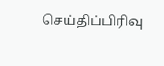செய்திப்பிரிவு